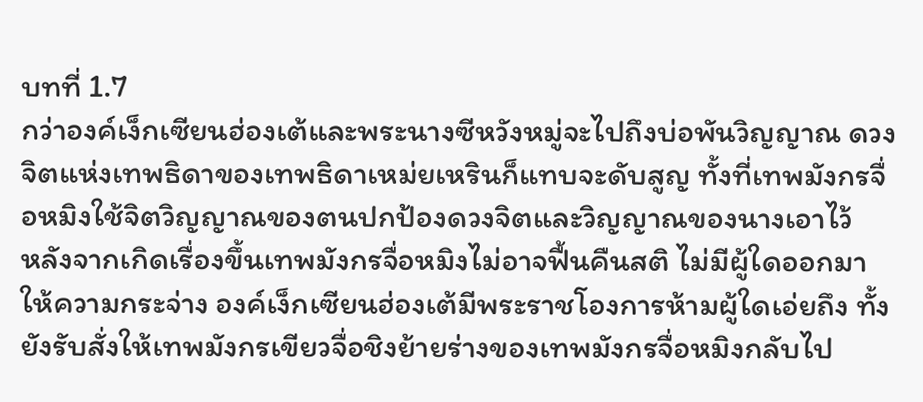บทที่ 1.7
กว่าองค์เง็กเซียนฮ่องเต้และพระนางซีหวังหมู่จะไปถึงบ่อพันวิญญาณ ดวงจิตแห่งเทพธิดาของเทพธิดาเหม่ยเหรินก็แทบจะดับสูญ ทั้งที่เทพมังกรจื่อหมิงใช้จิตวิญญาณของตนปกป้องดวงจิตและวิญญาณของนางเอาไว้
หลังจากเกิดเรื่องขึ้นเทพมังกรจื่อหมิงไม่อาจฟื้นคืนสติ ไม่มีผู้ใดออกมาให้ความกระจ่าง องค์เง็กเซียนฮ่องเต้มีพระราชโองการห้ามผู้ใดเอ่ยถึง ทั้งยังรับสั่งให้เทพมังกรเขียวจื่อชิงย้ายร่างของเทพมังกรจื่อหมิงกลับไป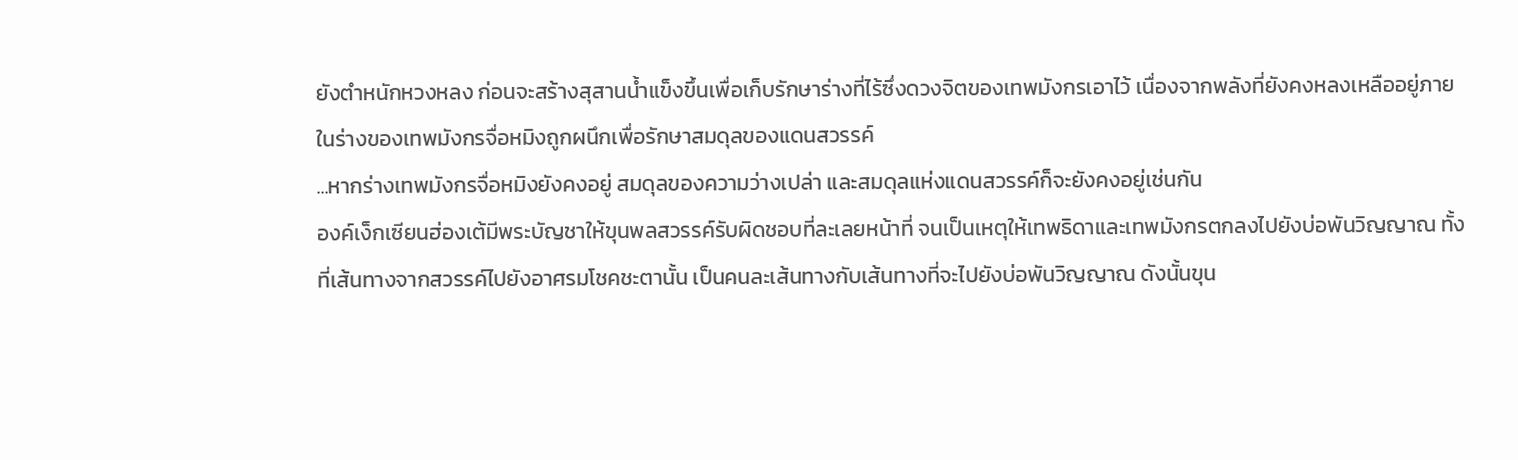ยังตำหนักหวงหลง ก่อนจะสร้างสุสานน้ำแข็งขึ้นเพื่อเก็บรักษาร่างที่ไร้ซึ่งดวงจิตของเทพมังกรเอาไว้ เนื่องจากพลังที่ยังคงหลงเหลืออยู่ภายในร่างของเทพมังกรจื่อหมิงถูกผนึกเพื่อรักษาสมดุลของแดนสวรรค์
...หากร่างเทพมังกรจื่อหมิงยังคงอยู่ สมดุลของความว่างเปล่า และสมดุลแห่งแดนสวรรค์ก็จะยังคงอยู่เช่นกัน
องค์เง็กเซียนฮ่องเต้มีพระบัญชาให้ขุนพลสวรรค์รับผิดชอบที่ละเลยหน้าที่ จนเป็นเหตุให้เทพธิดาและเทพมังกรตกลงไปยังบ่อพันวิญญาณ ทั้งที่เส้นทางจากสวรรค์ไปยังอาศรมโชคชะตานั้น เป็นคนละเส้นทางกับเส้นทางที่จะไปยังบ่อพันวิญญาณ ดังนั้นขุน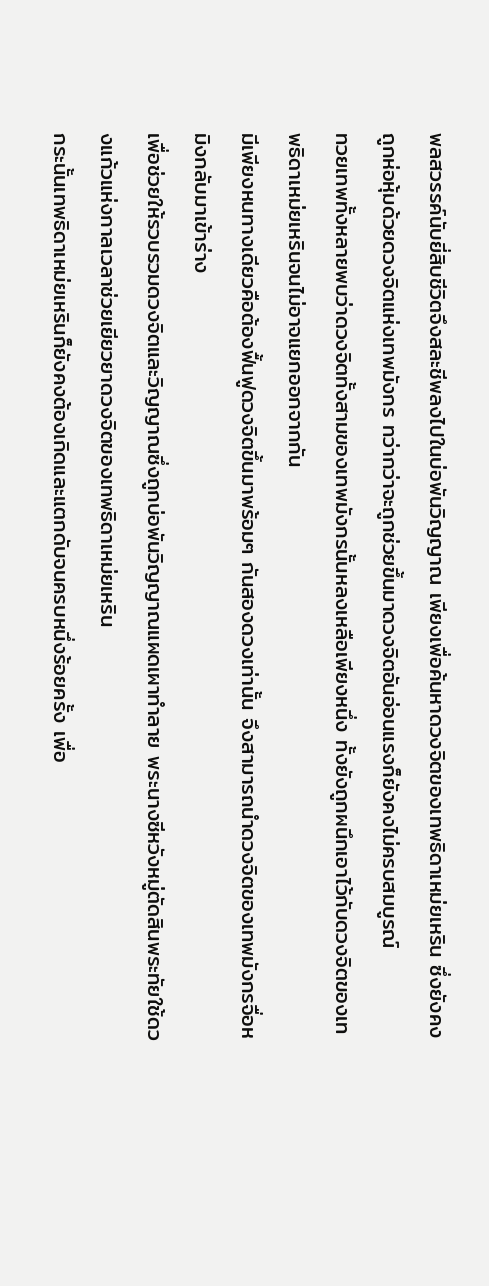พลสวรรค์นับยี่สิบชีวิตจึงสละชีพลงไปในบ่อพันวิญญาณ เพียงเพื่อค้นหาดวงจิตของเทพธิดาเหม่ยเหริน ซึ่งยังคงถูกห่อหุ้มด้วยดวงจิตแห่งเทพมังกร ทว่ากว่าจะถูกช่วยขึ้นมาดวงจิตอันอ่อนแรงก็ยังคงไม่ครบสมบูรณ์
ทวยเทพทั้งหลายพบว่าดวงจิตทั้งสามของเทพมังกรนั้นหลงเหลือเพียงหนึ่ง ทั้งยังถูกผนึกเอาไว้กับดวงจิตของเทพธิดาเหม่ยเหรินจนไม่อาจแยกออกจากกัน
มีเพียงหนทางเดียวคือต้องฟื้นฟูดวงจิตขึ้นมาพร้อมๆ กันสองดวงเท่านั้น จึงสามารถนำดวงจิตของเทพมังกรจื่อหมิงกลับมาเข้าร่าง
เพื่อช่วยให้รวบรวมดวงจิตและวิญญาณซึ่งถูกบ่อพันวิญญาณแผดเผาทำลาย พระนางซีหวังหมู่ตัดสินพระทัยใช้ดวงแก้วแห่งกาลเวลาช่วยเยียวยาดวงจิตของเทพธิดาเหม่ยเหริน
กระนั้นเทพธิดาเหม่ยเหรินก็ยังคงต้องเกิดและแตกดับจนครบหนึ่งร้อยครั้ง เพื่อ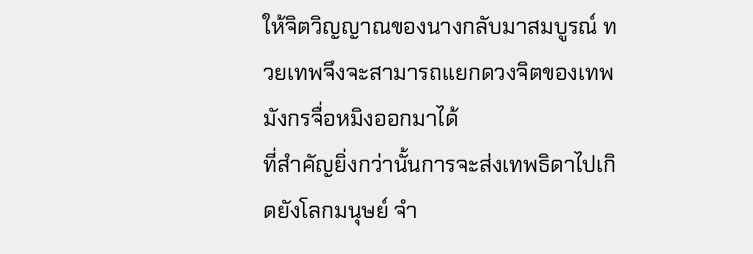ให้จิตวิญญาณของนางกลับมาสมบูรณ์ ทวยเทพจึงจะสามารถแยกดวงจิตของเทพมังกรจื่อหมิงออกมาได้
ที่สำคัญยิ่งกว่านั้นการจะส่งเทพธิดาไปเกิดยังโลกมนุษย์ จำ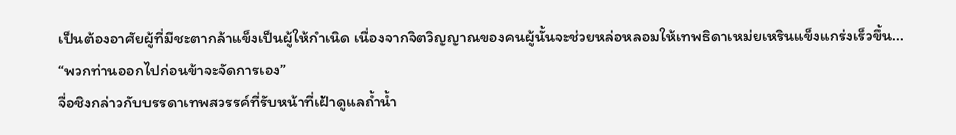เป็นต้องอาศัยผู้ที่มีชะตากล้าแข็งเป็นผู้ให้กำเนิด เนื่องจากจิตวิญญาณของคนผู้นั้นจะช่วยหล่อหลอมให้เทพธิดาเหม่ยเหรินแข็งแกร่งเร็วขึ้น...
“พวกท่านออกไปก่อนข้าจะจัดการเอง”
จื่อชิงกล่าวกับบรรดาเทพสวรรค์ที่รับหน้าที่เฝ้าดูแลถ้ำน้ำ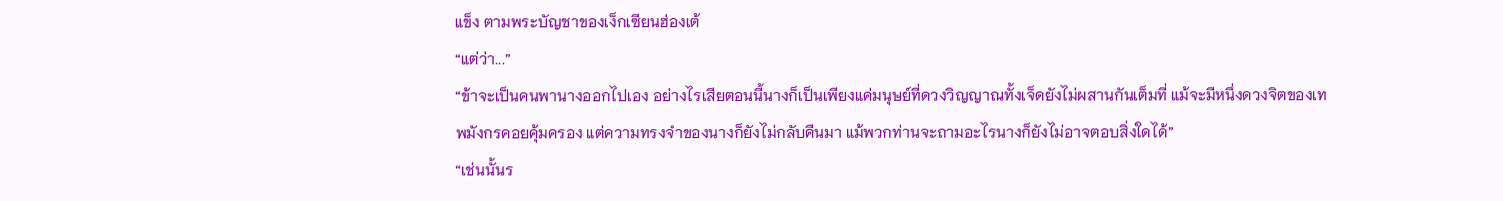แข็ง ตามพระบัญชาของเง็กเซียนฮ่องเต้
“แต่ว่า...”
“ข้าจะเป็นคนพานางออกไปเอง อย่างไรเสียตอนนี้นางก็เป็นเพียงแค่มนุษย์ที่ดวงวิญญาณทั้งเจ็ดยังไม่ผสานกันเต็มที่ แม้จะมีหนึ่งดวงจิตของเทพมังกรคอยคุ้มครอง แต่ความทรงจำของนางก็ยังไม่กลับคืนมา แม้พวกท่านจะถามอะไรนางก็ยังไม่อาจตอบสิ่งใดได้”
“เช่นนั้นร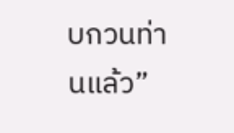บกวนท่านแล้ว”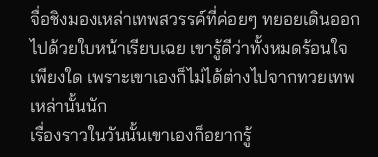จื่อชิงมองเหล่าเทพสวรรค์ที่ค่อยๆ ทยอยเดินออกไปด้วยใบหน้าเรียบเฉย เขารู้ดีว่าทั้งหมดร้อนใจเพียงใด เพราะเขาเองก็ไม่ได้ต่างไปจากทวยเทพเหล่านั้นนัก
เรื่องราวในวันนั้นเขาเองก็อยากรู้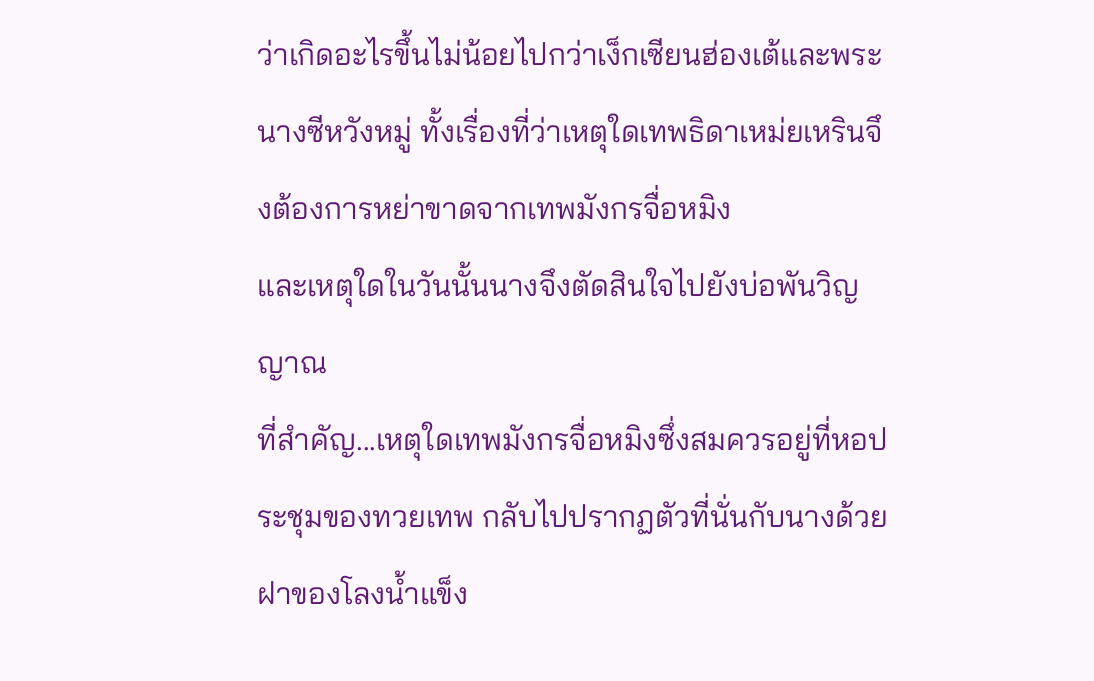ว่าเกิดอะไรขึ้นไม่น้อยไปกว่าเง็กเซียนฮ่องเต้และพระนางซีหวังหมู่ ทั้งเรื่องที่ว่าเหตุใดเทพธิดาเหม่ยเหรินจึงต้องการหย่าขาดจากเทพมังกรจื่อหมิง
และเหตุใดในวันนั้นนางจึงตัดสินใจไปยังบ่อพันวิญญาณ
ที่สำคัญ...เหตุใดเทพมังกรจื่อหมิงซึ่งสมควรอยู่ที่หอประชุมของทวยเทพ กลับไปปรากฏตัวที่นั่นกับนางด้วย
ฝาของโลงน้ำแข็ง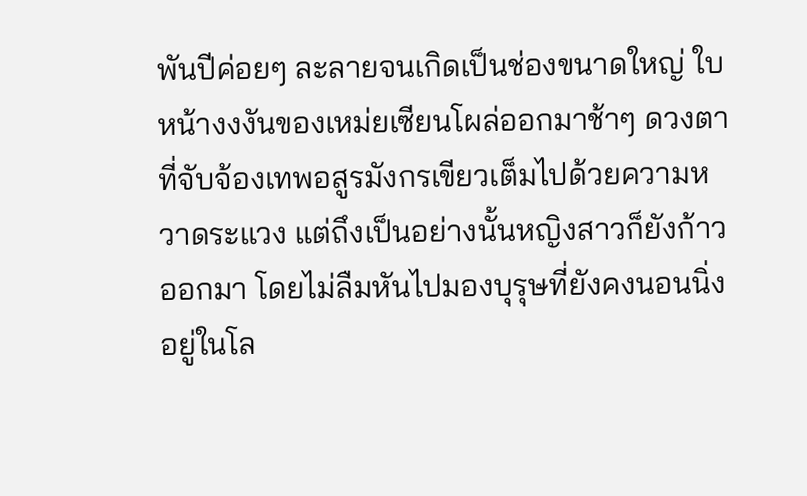พันปีค่อยๆ ละลายจนเกิดเป็นช่องขนาดใหญ่ ใบหน้างงงันของเหม่ยเซียนโผล่ออกมาช้าๆ ดวงตาที่จับจ้องเทพอสูรมังกรเขียวเต็มไปด้วยความหวาดระแวง แต่ถึงเป็นอย่างนั้นหญิงสาวก็ยังก้าวออกมา โดยไม่ลืมหันไปมองบุรุษที่ยังคงนอนนิ่งอยู่ในโล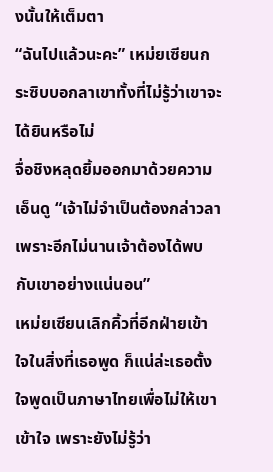งนั้นให้เต็มตา
“ฉันไปแล้วนะคะ” เหม่ยเซียนกระซิบบอกลาเขาทั้งที่ไม่รู้ว่าเขาจะได้ยินหรือไม่
จื่อชิงหลุดยิ้มออกมาด้วยความเอ็นดู “เจ้าไม่จำเป็นต้องกล่าวลาเพราะอีกไม่นานเจ้าต้องได้พบกับเขาอย่างแน่นอน”
เหม่ยเซียนเลิกคิ้วที่อีกฝ่ายเข้าใจในสิ่งที่เธอพูด ก็แน่ล่ะเธอตั้งใจพูดเป็นภาษาไทยเพื่อไม่ให้เขาเข้าใจ เพราะยังไม่รู้ว่า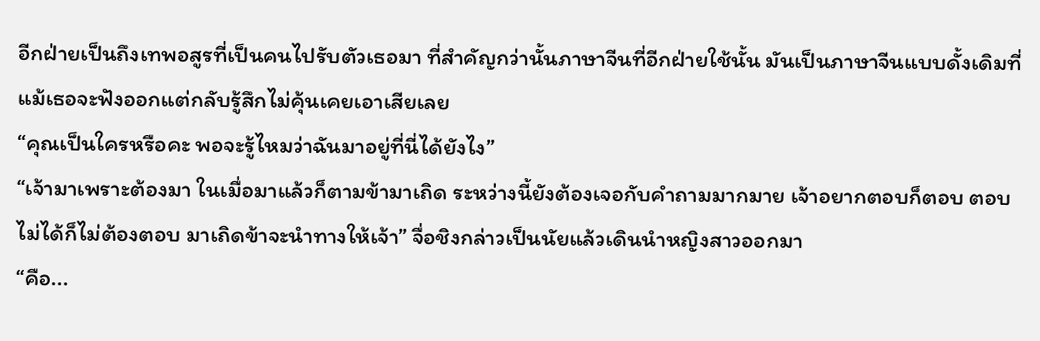อีกฝ่ายเป็นถึงเทพอสูรที่เป็นคนไปรับตัวเธอมา ที่สำคัญกว่านั้นภาษาจีนที่อีกฝ่ายใช้นั้น มันเป็นภาษาจีนแบบดั้งเดิมที่แม้เธอจะฟังออกแต่กลับรู้สึกไม่คุ้นเคยเอาเสียเลย
“คุณเป็นใครหรือคะ พอจะรู้ไหมว่าฉันมาอยู่ที่นี่ได้ยังไง”
“เจ้ามาเพราะต้องมา ในเมื่อมาแล้วก็ตามข้ามาเถิด ระหว่างนี้ยังต้องเจอกับคำถามมากมาย เจ้าอยากตอบก็ตอบ ตอบไม่ได้ก็ไม่ต้องตอบ มาเถิดข้าจะนำทางให้เจ้า” จื่อชิงกล่าวเป็นนัยแล้วเดินนำหญิงสาวออกมา
“คือ...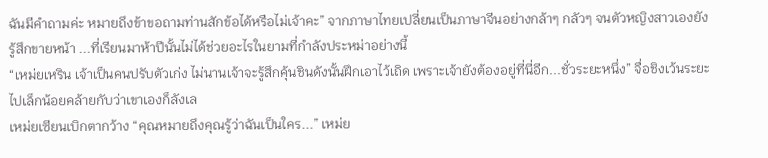ฉันมีคำถามค่ะ หมายถึงข้าขอถามท่านสักข้อได้หรือไม่เจ้าคะ” จากภาษาไทยเปลี่ยนเป็นภาษาจีนอย่างกล้าๆ กลัวๆ จนตัวหญิงสาวเองยังรู้สึกขายหน้า ...ที่เรียนมาห้าปีนั้นไม่ได้ช่วยอะไรในยามที่กำลังประหม่าอย่างนี้
“เหม่ยเหริน เจ้าเป็นคนปรับตัวเก่ง ไม่นานเจ้าจะรู้สึกคุ้นชินดังนั้นฝึกเอาไว้เถิด เพราะเจ้ายังต้องอยู่ที่นี่อีก...ชั่วระยะหนึ่ง” จื่อชิงเว้นระยะไปเล็กน้อยคล้ายกับว่าเขาเองก็ลังเล
เหม่ยเซียนเบิกตากว้าง “คุณหมายถึงคุณรู้ว่าฉันเป็นใคร...” เหม่ย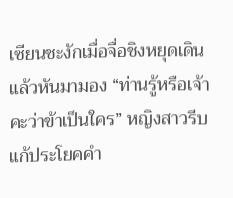เซียนชะงักเมื่อจื่อชิงหยุดเดินแล้วหันมามอง “ท่านรู้หรือเจ้าคะว่าข้าเป็นใคร” หญิงสาวรีบแก้ประโยคคำ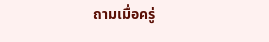ถามเมื่อครู่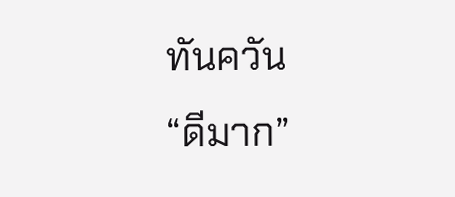ทันควัน
“ดีมาก”